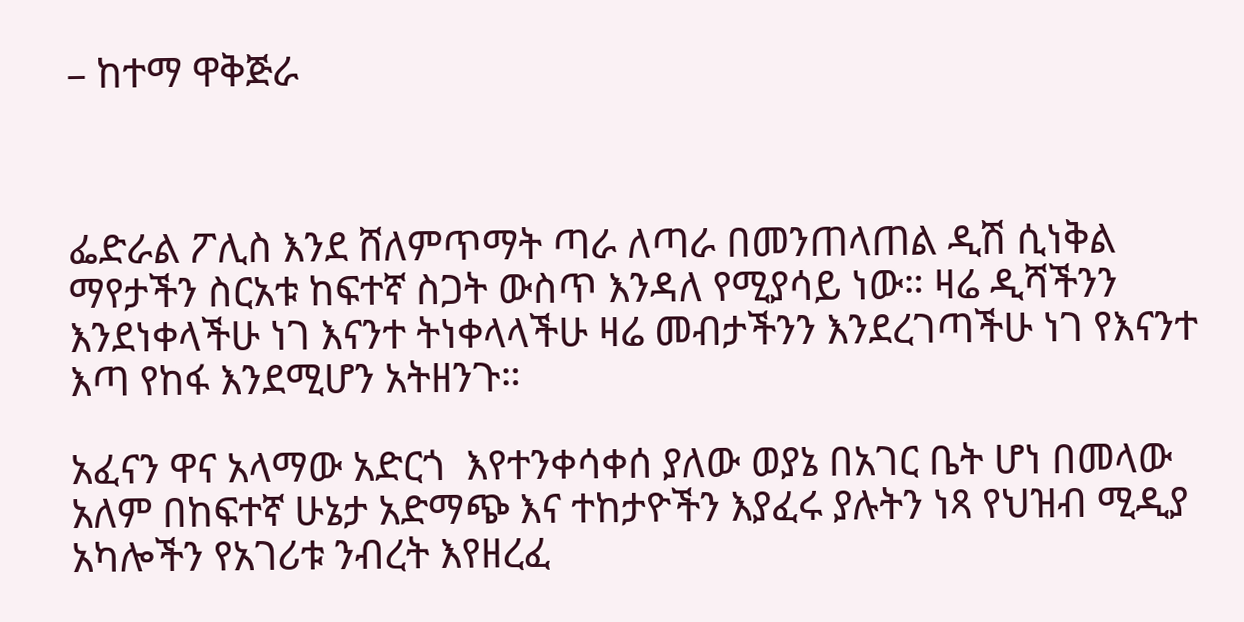– ከተማ ዋቅጅራ



ፌድራል ፖሊስ እንደ ሸለምጥማት ጣራ ለጣራ በመንጠላጠል ዲሽ ሲነቅል ማየታችን ስርአቱ ከፍተኛ ስጋት ውስጥ እንዳለ የሚያሳይ ነው። ዛሬ ዲሻችንን እንደነቀላችሁ ነገ እናንተ ትነቀላላችሁ ዛሬ መብታችንን እንደረገጣችሁ ነገ የእናንተ  እጣ የከፋ እንደሚሆን አትዘንጉ።

አፈናን ዋና አላማው አድርጎ  እየተንቀሳቀሰ ያለው ወያኔ በአገር ቤት ሆነ በመላው አለም በከፍተኛ ሁኔታ አድማጭ እና ተከታዮችን እያፈሩ ያሉትን ነጻ የህዝብ ሚዲያ  አካሎችን የአገሪቱ ንብረት እየዘረፈ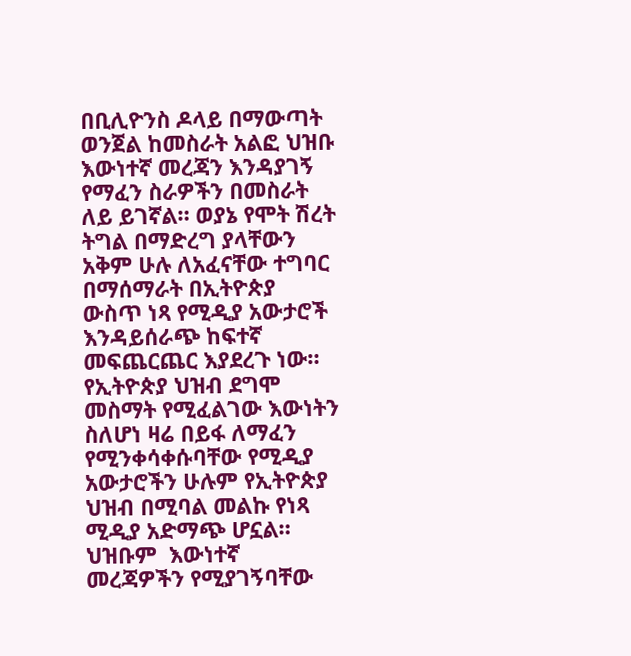በቢሊዮንስ ዶላይ በማውጣት ወንጀል ከመስራት አልፎ ህዝቡ እውነተኛ መረጃን እንዳያገኝ የማፈን ስራዎችን በመስራት ለይ ይገኛል። ወያኔ የሞት ሽረት ትግል በማድረግ ያላቸውን አቅም ሁሉ ለአፈናቸው ተግባር በማሰማራት በኢትዮጵያ ውስጥ ነጻ የሚዲያ አውታሮች እንዳይሰራጭ ከፍተኛ መፍጨርጨር እያደረጉ ነው። የኢትዮጵያ ህዝብ ደግሞ  መስማት የሚፈልገው እውነትን ስለሆነ ዛሬ በይፋ ለማፈን የሚንቀሳቀሱባቸው የሚዲያ አውታሮችን ሁሉም የኢትዮጵያ ህዝብ በሚባል መልኩ የነጻ ሚዲያ አድማጭ ሆኗል። ህዝቡም  እውነተኛ መረጃዎችን የሚያገኝባቸው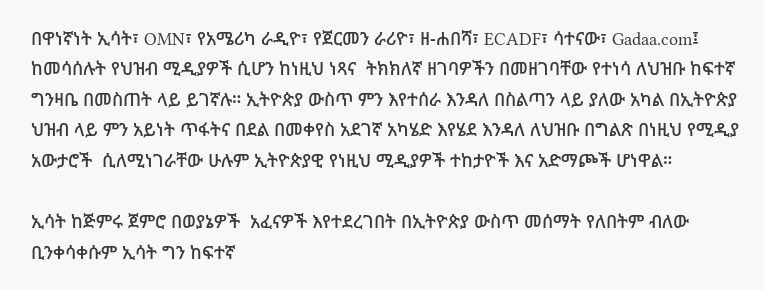በዋነኛነት ኢሳት፣ OMN፣ የአሜሪካ ራዲዮ፣ የጀርመን ራሪዮ፣ ዘ-ሐበሻ፣ ECADF፣ ሳተናው፣ Gadaa.com፤ ከመሳሰሉት የህዝብ ሚዲያዎች ሲሆን ከነዚህ ነጻና  ትክክለኛ ዘገባዎችን በመዘገባቸው የተነሳ ለህዝቡ ከፍተኛ ግንዛቤ በመስጠት ላይ ይገኛሉ። ኢትዮጵያ ውስጥ ምን እየተሰራ እንዳለ በስልጣን ላይ ያለው አካል በኢትዮጵያ ህዝብ ላይ ምን አይነት ጥፋትና በደል በመቀየስ አደገኛ አካሄድ እየሄደ እንዳለ ለህዝቡ በግልጽ በነዚህ የሚዲያ አውታሮች  ሲለሚነገራቸው ሁሉም ኢትዮጵያዊ የነዚህ ሚዲያዎች ተከታዮች እና አድማጮች ሆነዋል።

ኢሳት ከጅምሩ ጀምሮ በወያኔዎች  አፈናዎች እየተደረገበት በኢትዮጵያ ውስጥ መሰማት የለበትም ብለው ቢንቀሳቀሱም ኢሳት ግን ከፍተኛ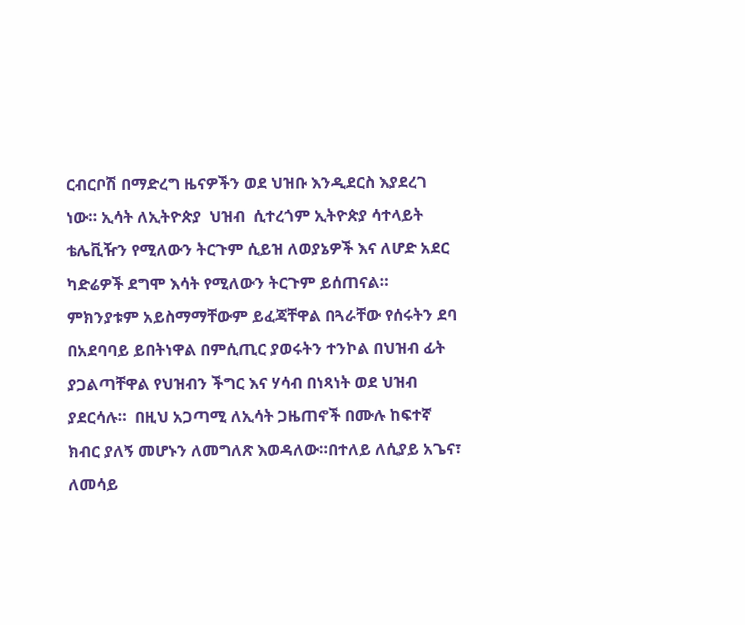ርብርቦሽ በማድረግ ዜናዎችን ወደ ህዝቡ እንዲደርስ እያደረገ ነው። ኢሳት ለኢትዮጵያ  ህዝብ  ሲተረጎም ኢትዮጵያ ሳተላይት ቴሌቪዥን የሚለውን ትርጉም ሲይዝ ለወያኔዎች እና ለሆድ አደር ካድሬዎች ደግሞ እሳት የሚለውን ትርጉም ይሰጠናል።  ምክንያቱም አይስማማቸውም ይፈጃቸዋል በጓራቸው የሰሩትን ደባ በአደባባይ ይበትነዋል በምሲጢር ያወሩትን ተንኮል በህዝብ ፊት ያጋልጣቸዋል የህዝብን ችግር እና ሃሳብ በነጻነት ወደ ህዝብ ያደርሳሉ።  በዚህ አጋጣሚ ለኢሳት ጋዜጠኖች በሙሉ ከፍተኛ ክብር ያለኝ መሆኑን ለመግለጽ እወዳለው።በተለይ ለሲያይ አጌና፣ ለመሳይ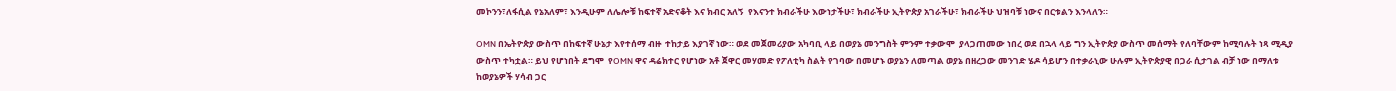መኮንን፣ለፋሲል የኔአለም፣ እንዲሁም ለሌሎቹ ከፍተኛ አድናቆት እና ክብር አለኝ  የእናንተ ክብራችሁ እውነታችሁ፣ ክብራችሁ ኢትዮጵያ አገራችሁ፣ ክብራችሁ ህዝባቹ ነውና በርቱልን እንላለን።

OMN በኤትዮጵያ ውስጥ በከፍተኛ ሁኔታ እየተሰማ ብዙ  ተከታይ እያገኛ ነው። ወደ መጀመሪያው አካባቢ ላይ በወያኔ መንግስት ምንም ተቃውሞ  ያላጋጠመው ነበረ ወደ በኋላ ላይ ግን ኢትዮጵያ ውስጥ መሰማት የለባቸውም ከሚባሉት ነጻ ሚዲያ ውስጥ ተካቷል። ይህ የሆነበት ደግሞ  የOMN ዋና ዳሬክተር የሆነው አቶ ጀዋር መሃመድ የፖለቲካ ስልት የገባው በመሆኑ ወያኔን ለመጣል ወያኔ በዘረጋው መንገድ ሄዶ ሳይሆን በተቃራኒው ሁሉም ኢትዮጵያዊ በጋራ ሲታገል ብቻ ነው በማለቱ ከወያኔዎች ሃሳብ ጋር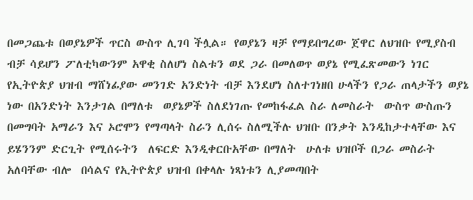በመጋጨቱ በወያኔዎች ጥርስ ውስጥ ሊገባ ችሏል። የወያኔን ዛቻ የማይበግረው ጀዋር ለህዝቡ የሚያስብ ብቻ ሳይሆን ፖለቲካውንም አዋቂ ስለሆነ ስልቱን ወደ ጋራ በመለወጥ ወያኔ የሚፈጽመውን ነገር  የኢትዮጵያ ህዝብ ማሸነፊያው መንገድ አንድነት ብቻ እንደሆነ ስለተገነዘበ ሁላችን የጋራ ጠላታችን ወያኔ ነው በአንድነት እንታገል በማለቱ  ወያኔዎች ስለደነገጡ የመከፋፈል ስራ ለመስራት  ውስጥ ውስጡን በመግባት አማራን እና ኦሮሞን የማጣላት ስራን ሊሰሩ ስለሚችሉ ህዝቡ በንቃት እንዲከታተላቸው እና ይሄንንም ድርጊት የሚሰሩትን  ለፍርድ እንዲቀርቡአቸው በማለት  ሁለቱ ህዝቦች በጋራ መስራት አለባቸው ብሎ  በሳልና የኢትዮጵያ ህዝብ በቀላሉ ነጻነቱን ሊያመጣበት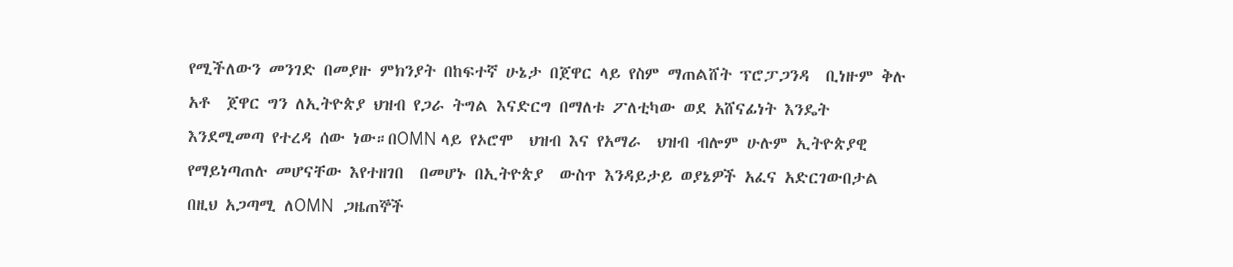የሚችለውን መንገድ በመያዙ ምክንያት በከፍተኛ ሁኔታ በጀዋር ላይ የስም ማጠልሸት ፕሮፓጋንዳ  ቢነዙም ቅሉ አቶ  ጀዋር ግን ለኢትዮጵያ ህዝብ የጋራ ትግል እናድርግ በማለቱ ፖለቲካው ወደ አሸናፊነት እንዴት እንደሚመጣ የተረዳ ሰው ነው።በOMN ላይ የኦሮሞ  ህዝብ እና የአማራ  ህዝብ ብሎም ሁሉም ኢትዮጵያዊ የማይነጣጠሉ መሆናቸው እየተዘገበ  በመሆኑ በኢትዮጵያ  ውስጥ እንዳይታይ ወያኔዎች አፈና አድርገውበታል በዚህ አጋጣሚ ለOMN  ጋዜጠኞች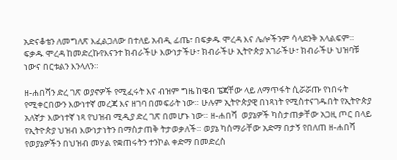አድናቆቴን ለመግለጽ እፈልጋለው በተለይ አብዲ ፊጤ፣ በፍቃዱ ሞረዳ እና ሌሎችንም ሳላደንቅ አላልፍም።  ፍቃዱ ሞረዳ ከመድረኩየእናንተ ክብራችሁ እውነታችሁ፣ ክብራችሁ ኢትዮጵያ አገራችሁ፣ ክብራችሁ ህዝባቹ ነውና በርቱልን እንላለን።

ዘ-ሐበሻን ድረ ገጽ ወያኖዎች የሚፈሩት እና ብዝም ግዜ ከዌብ ፔጃቸው ላይ ለማጥፋት ሲሯሯጡ የነበሩት የሚቀርበውን እውነተኛ መረጃ እና ዘገባ በመፍራት ነው። ሁሉም ኢትዮጵያዊ በነጻነት የሚስተናገዱበት የኢትዮጵያ አለኛታ እውነተኛ ነጻ የህዝብ ሚዲያ ድረ ገጽ በመሆኑ ነው። ዘ-ሐበሻ  ወያኔዎች ካስታጠቃቸው አጋዚ ጦር በላይ የኢትዮጵያ ህዝብ እውነታነትን በማስታጠቅ ትታወቃለች። ወያኔ ካሰማራቸው አድማ በታኝ የበለጠ ዘ-ሐበሻ  የወያኔዎችን በህዝብ መሃል የቋጠሩትን ተንኮል ቀድማ በመድረስ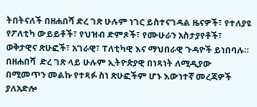ትበትናለች በዘሐበሻ ድረ ገጽ ሁሉም ነገር ይስተናገዳል ዜናዎች፣ የተለያዩ የፖለቲካ ውይይቶች፣ የህዝብ ድምጾች፣ የሙሁራን አስታያየቶች፣ ወቅታዊና ጽሁፎች፣ አገራዊ፣ ፐለቲካዊ እና ማህበራዊ ጉዳዮች ይነበባሉ። በዘሐበሻ  ድረ ገጽ ላይ ሁሉም ኢትዮጵያዊ በነጻነት ለሚዲያው በሚመጥን መልኩ የተጻፉ ስነ ጽሁፎችም ሆኑ እውነተኛ መረጃዎች ያለአድሎ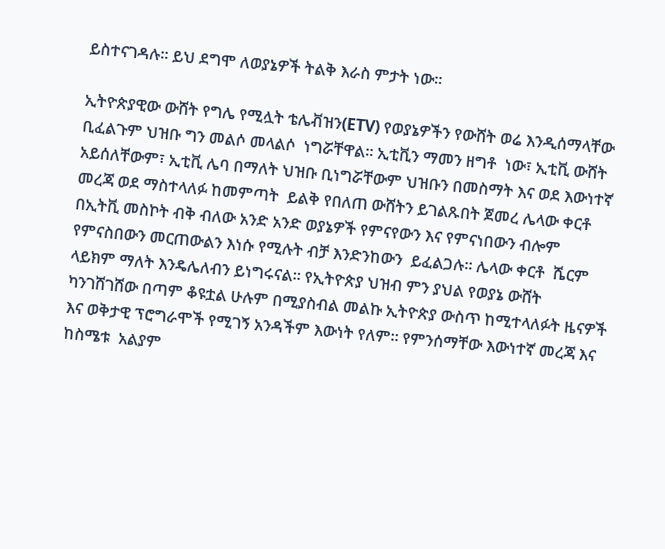ይስተናገዳሉ። ይህ ደግሞ ለወያኔዎች ትልቅ እራስ ምታት ነው።

ኢትዮጵያዊው ውሸት የግሌ የሚሏት ቴሌቭዝን(ETV) የወያኔዎችን የውሸት ወሬ እንዲሰማላቸው ቢፈልጉም ህዝቡ ግን መልሶ መላልሶ  ነግሯቸዋል። ኢቲቪን ማመን ዘግቶ  ነው፣ ኢቲቪ ውሸት አይሰለቸውም፣ ኢቲቪ ሌባ በማለት ህዝቡ ቢነግሯቸውም ህዝቡን በመስማት እና ወደ እውነተኛ መረጃ ወደ ማስተላለፉ ከመምጣት  ይልቅ የበለጠ ውሸትን ይገልጹበት ጀመረ ሌላው ቀርቶ በኢትቪ መስኮት ብቅ ብለው አንድ አንድ ወያኔዎች የምናየውን እና የምናነበውን ብሎም የምናስበውን መርጠውልን እነሱ የሚሉት ብቻ እንድንከውን  ይፈልጋሉ። ሌላው ቀርቶ  ሼርም ላይክም ማለት እንዴሌለብን ይነግሩናል። የኢትዮጵያ ህዝብ ምን ያህል የወያኔ ውሸት ካንገሸገሸው በጣም ቆዩቷል ሁሉም በሚያስብል መልኩ ኢትዮጵያ ውስጥ ከሚተላለፉት ዜናዎች እና ወቅታዊ ፕሮግራሞች የሚገኝ አንዳችም እውነት የለም። የምንሰማቸው እውነተኛ መረጃ እና ከስሜቱ  አልያም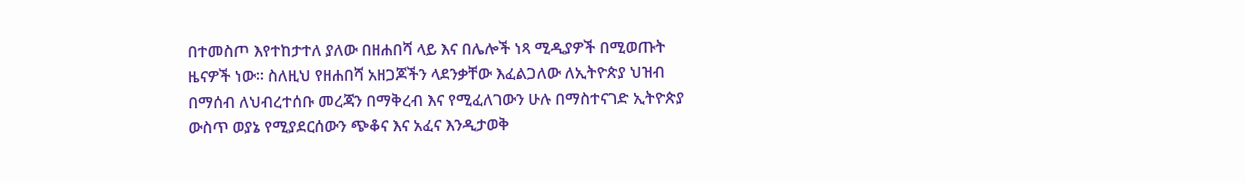በተመስጦ እየተከታተለ ያለው በዘሐበሻ ላይ እና በሌሎች ነጻ ሚዲያዎች በሚወጡት ዜናዎች ነው። ስለዚህ የዘሐበሻ አዘጋጆችን ላደንቃቸው እፈልጋለው ለኢትዮጵያ ህዝብ በማሰብ ለህብረተሰቡ መረጃን በማቅረብ እና የሚፈለገውን ሁሉ በማስተናገድ ኢትዮጵያ ውስጥ ወያኔ የሚያደርሰውን ጭቆና እና አፈና እንዲታወቅ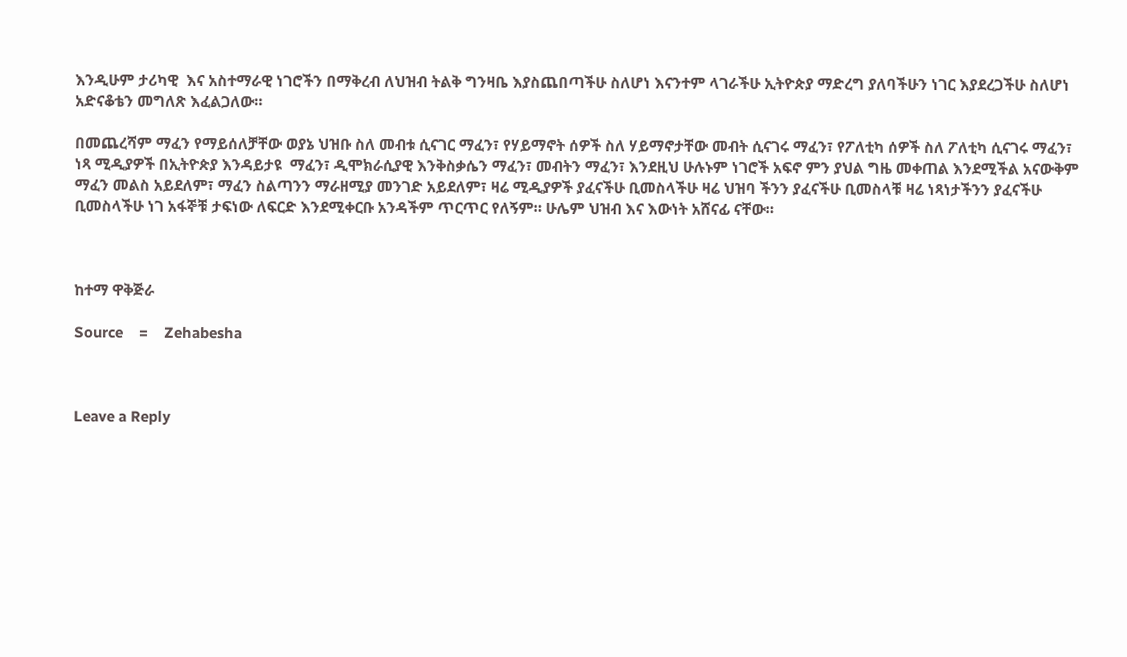እንዲሁም ታሪካዊ  እና አስተማራዊ ነገሮችን በማቅረብ ለህዝብ ትልቅ ግንዛቤ እያስጨበጣችሁ ስለሆነ እናንተም ላገራችሁ ኢትዮጵያ ማድረግ ያለባችሁን ነገር እያደረጋችሁ ስለሆነ  አድናቆቴን መግለጽ እፈልጋለው።

በመጨረሻም ማፈን የማይሰለቻቸው ወያኔ ህዝቡ ስለ መብቱ ሲናገር ማፈን፣ የሃይማኖት ሰዎች ስለ ሃይማኖታቸው መብት ሲናገሩ ማፈን፣ የፖለቲካ ሰዎች ስለ ፖለቲካ ሲናገሩ ማፈን፣ ነጻ ሚዲያዎች በኢትዮጵያ እንዳይታዩ  ማፈን፣ ዲሞክራሲያዊ እንቅስቃሴን ማፈን፣ መብትን ማፈን፣ እንደዚህ ሁሉኑም ነገሮች አፍኖ ምን ያህል ግዜ መቀጠል እንደሚችል አናውቅም ማፈን መልስ አይደለም፣ ማፈን ስልጣንን ማራዘሚያ መንገድ አይደለም፣ ዛሬ ሚዲያዎች ያፈናችሁ ቢመስላችሁ ዛሬ ህዝባ ችንን ያፈናችሁ ቢመስላቹ ዛሬ ነጻነታችንን ያፈናችሁ ቢመስላችሁ ነገ አፋኞቹ ታፍነው ለፍርድ እንደሚቀርቡ አንዳችም ጥርጥር የለኝም። ሁሌም ህዝብ እና እውነት አሸናፊ ናቸው።



ከተማ ዋቅጅራ

Source    =    Zehabesha



Leave a Reply